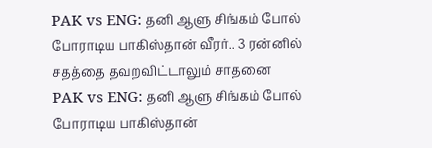PAK vs ENG: தனி ஆளு சிங்கம் போல் போராடிய பாகிஸ்தான் வீரர்.. 3 ரன்னில் சதத்தை தவறவிட்டாலும் சாதனை
PAK vs ENG: தனி ஆளு சிங்கம் போல் போராடிய பாகிஸ்தான்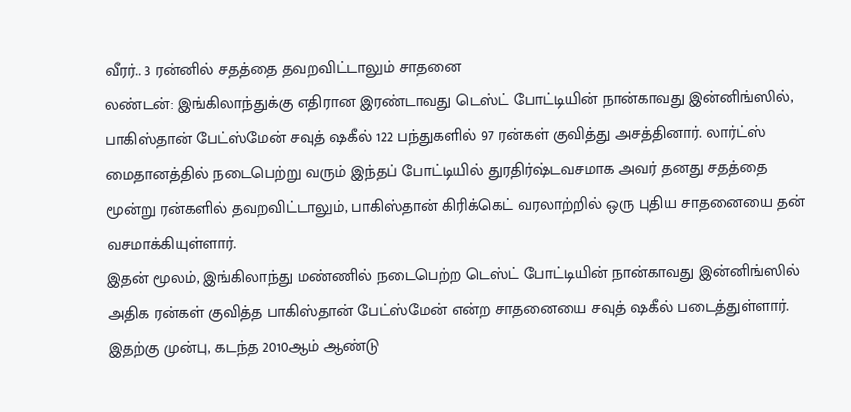வீரர்.. 3 ரன்னில் சதத்தை தவறவிட்டாலும் சாதனை
லண்டன்: இங்கிலாந்துக்கு எதிரான இரண்டாவது டெஸ்ட் போட்டியின் நான்காவது இன்னிங்ஸில், பாகிஸ்தான் பேட்ஸ்மேன் சவுத் ஷகீல் 122 பந்துகளில் 97 ரன்கள் குவித்து அசத்தினார். லார்ட்ஸ் மைதானத்தில் நடைபெற்று வரும் இந்தப் போட்டியில் துரதிர்ஷ்டவசமாக அவர் தனது சதத்தை மூன்று ரன்களில் தவறவிட்டாலும், பாகிஸ்தான் கிரிக்கெட் வரலாற்றில் ஒரு புதிய சாதனையை தன் வசமாக்கியுள்ளார்.
இதன் மூலம், இங்கிலாந்து மண்ணில் நடைபெற்ற டெஸ்ட் போட்டியின் நான்காவது இன்னிங்ஸில் அதிக ரன்கள் குவித்த பாகிஸ்தான் பேட்ஸ்மேன் என்ற சாதனையை சவுத் ஷகீல் படைத்துள்ளார். இதற்கு முன்பு, கடந்த 2010ஆம் ஆண்டு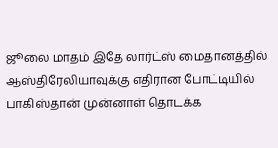ஜூலை மாதம் இதே லார்ட்ஸ் மைதானத்தில் ஆஸ்திரேலியாவுக்கு எதிரான போட்டியில் பாகிஸ்தான் முன்னாள் தொடக்க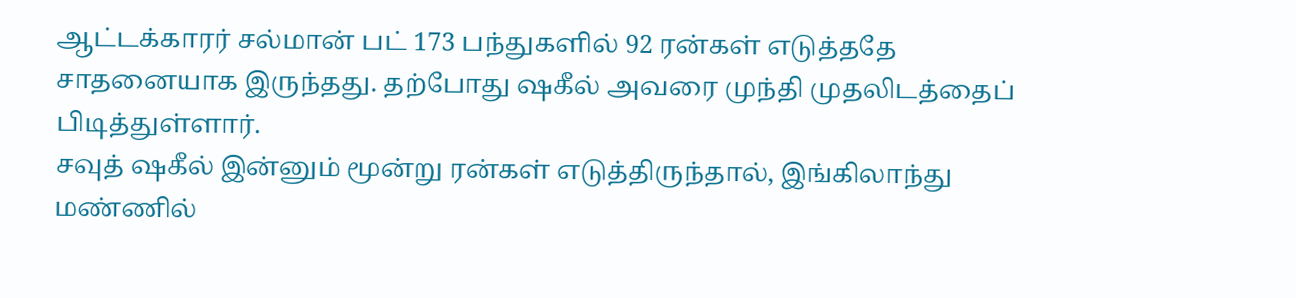ஆட்டக்காரர் சல்மான் பட் 173 பந்துகளில் 92 ரன்கள் எடுத்ததே சாதனையாக இருந்தது. தற்போது ஷகீல் அவரை முந்தி முதலிடத்தைப் பிடித்துள்ளார்.
சவுத் ஷகீல் இன்னும் மூன்று ரன்கள் எடுத்திருந்தால், இங்கிலாந்து மண்ணில்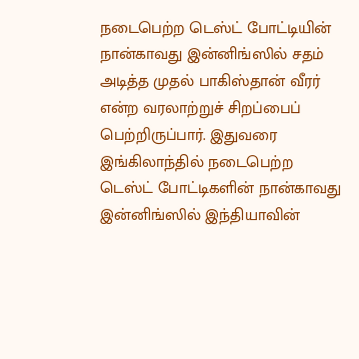நடைபெற்ற டெஸ்ட் போட்டியின் நான்காவது இன்னிங்ஸில் சதம் அடித்த முதல் பாகிஸ்தான் வீரர் என்ற வரலாற்றுச் சிறப்பைப் பெற்றிருப்பார். இதுவரை இங்கிலாந்தில் நடைபெற்ற டெஸ்ட் போட்டிகளின் நான்காவது இன்னிங்ஸில் இந்தியாவின்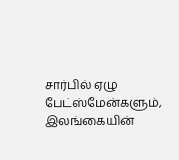சார்பில் ஏழு பேட்ஸ்மேன்களும், இலங்கையின்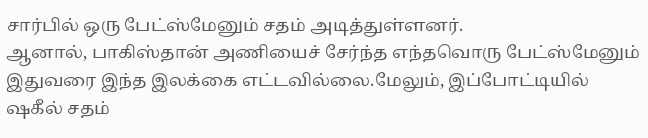சார்பில் ஒரு பேட்ஸ்மேனும் சதம் அடித்துள்ளனர்.
ஆனால், பாகிஸ்தான் அணியைச் சேர்ந்த எந்தவொரு பேட்ஸ்மேனும் இதுவரை இந்த இலக்கை எட்டவில்லை.மேலும், இப்போட்டியில் ஷகீல் சதம்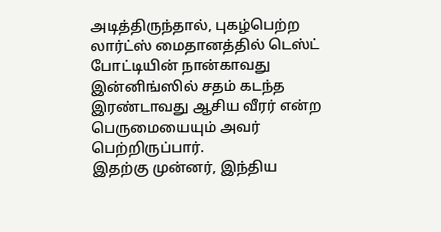அடித்திருந்தால், புகழ்பெற்ற லார்ட்ஸ் மைதானத்தில் டெஸ்ட் போட்டியின் நான்காவது இன்னிங்ஸில் சதம் கடந்த இரண்டாவது ஆசிய வீரர் என்ற பெருமையையும் அவர் பெற்றிருப்பார்.
இதற்கு முன்னர், இந்திய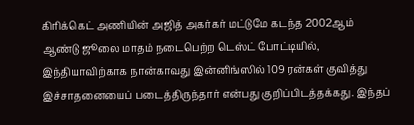கிரிக்கெட் அணியின் அஜித் அகர்கர் மட்டுமே கடந்த 2002ஆம் ஆண்டு ஜூலை மாதம் நடைபெற்ற டெஸ்ட் போட்டியில், இந்தியாவிற்காக நான்காவது இன்னிங்ஸில் 109 ரன்கள் குவித்து இச்சாதனையைப் படைத்திருந்தார் என்பது குறிப்பிடத்தக்கது. இந்தப்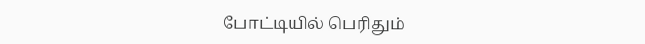போட்டியில் பெரிதும்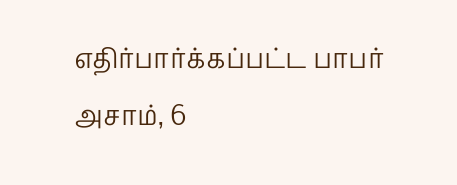எதிர்பார்க்கப்பட்ட பாபர் அசாம், 6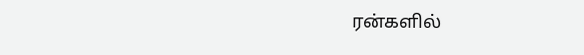ரன்களில்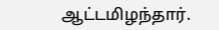ஆட்டமிழந்தார்.